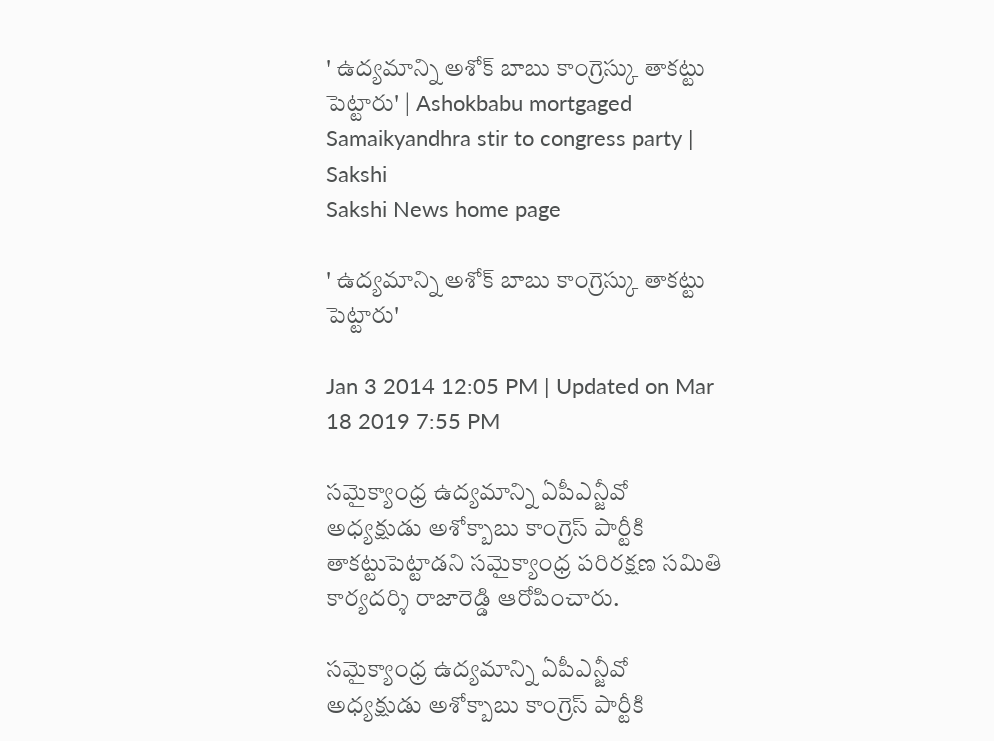' ఉద్యమాన్ని అశోక్ బాబు కాంగ్రెస్కు తాకట్టు పెట్టారు' | Ashokbabu mortgaged Samaikyandhra stir to congress party | Sakshi
Sakshi News home page

' ఉద్యమాన్ని అశోక్ బాబు కాంగ్రెస్కు తాకట్టు పెట్టారు'

Jan 3 2014 12:05 PM | Updated on Mar 18 2019 7:55 PM

సమైక్యాంధ్ర ఉద్యమాన్ని ఏపీఎన్జీవో అధ్యక్షుడు అశోక్బాబు కాంగ్రెస్ పార్టీకి తాకట్టుపెట్టాడని సమైక్యాంధ్ర పరిరక్షణ సమితి కార్యదర్శి రాజారెడ్డి ఆరోపించారు.

సమైక్యాంధ్ర ఉద్యమాన్ని ఏపీఎన్జీవో అధ్యక్షుడు అశోక్బాబు కాంగ్రెస్ పార్టీకి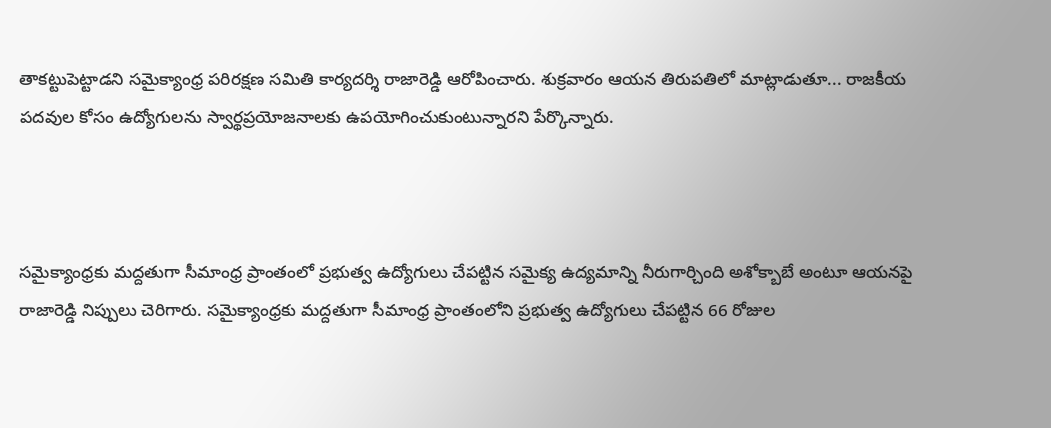తాకట్టుపెట్టాడని సమైక్యాంధ్ర పరిరక్షణ సమితి కార్యదర్శి రాజారెడ్డి ఆరోపించారు. శుక్రవారం ఆయన తిరుపతిలో మాట్లాడుతూ... రాజకీయ పదవుల కోసం ఉద్యోగులను స్వార్థప్రయోజనాలకు ఉపయోగించుకుంటున్నారని పేర్కొన్నారు.



సమైక్యాంధ్రకు మద్దతుగా సీమాంధ్ర ప్రాంతంలో ప్రభుత్వ ఉద్యోగులు చేపట్టిన సమైక్య ఉద్యమాన్ని నీరుగార్చింది అశోక్బాబే అంటూ ఆయనపై రాజారెడ్డి నిప్పులు చెరిగారు. సమైక్యాంధ్రకు మద్దతుగా సీమాంధ్ర ప్రాంతంలోని ప్రభుత్వ ఉద్యోగులు చేపట్టిన 66 రోజుల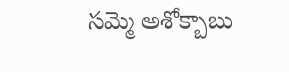సమ్మె అశోక్బాబు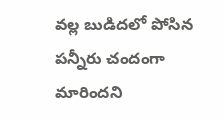వల్ల బుడిదలో పోసిన పన్నీరు చందంగా మారిందని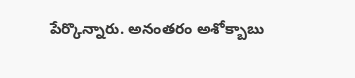పేర్కొన్నారు. అనంతరం అశోక్బాబు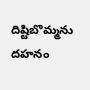దిష్టిబొమ్మను దహనం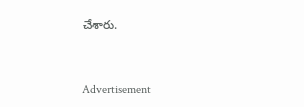చేశారు.


Advertisement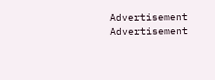Advertisement
Advertisement